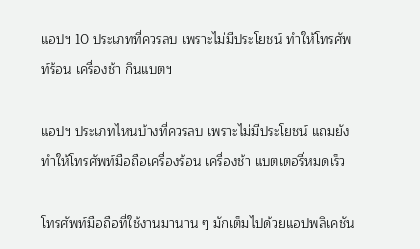แอปฯ 10 ประเภทที่ควรลบ เพราะไม่มีประโยชน์ ทำให้โทรศัพท์ร้อน เครื่องช้า กินแบตฯ

แอปฯ ประเภทไหนบ้างที่ควรลบ เพราะไม่มีประโยชน์ แถมยังทำให้โทรศัพท์มือถือเครื่องร้อน เครื่องช้า แบตเตอรี่หมดเร็ว

โทรศัพท์มือถือที่ใช้งานมานาน ๆ มักเต็มไปด้วยแอปพลิเคชัน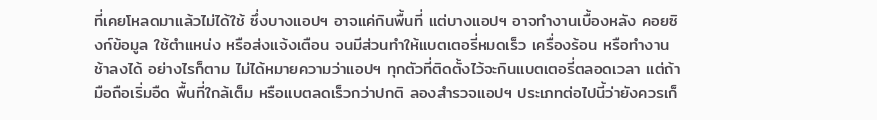ที่เคยโหลดมาแล้วไม่ได้ใช้ ซึ่งบางแอปฯ อาจแค่กินพื้นที่ แต่บางแอปฯ อาจทำงานเบื้องหลัง คอยซิงก์ข้อมูล ใช้ตำแหน่ง หรือส่งแจ้งเตือน จนมีส่วนทำให้แบตเตอรี่หมดเร็ว เครื่องร้อน หรือทำงานช้าลงได้ อย่างไรก็ตาม ไม่ได้หมายความว่าแอปฯ ทุกตัวที่ติดตั้งไว้จะกินแบตเตอรี่ตลอดเวลา แต่ถ้ามือถือเริ่มอืด พื้นที่ใกล้เต็ม หรือแบตลดเร็วกว่าปกติ ลองสำรวจแอปฯ ประเภทต่อไปนี้ว่ายังควรเก็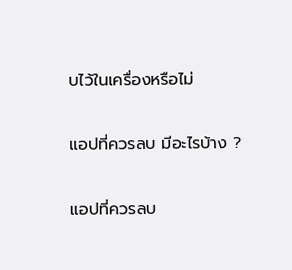บไว้ในเครื่องหรือไม่

แอปที่ควรลบ มีอะไรบ้าง ?

แอปที่ควรลบ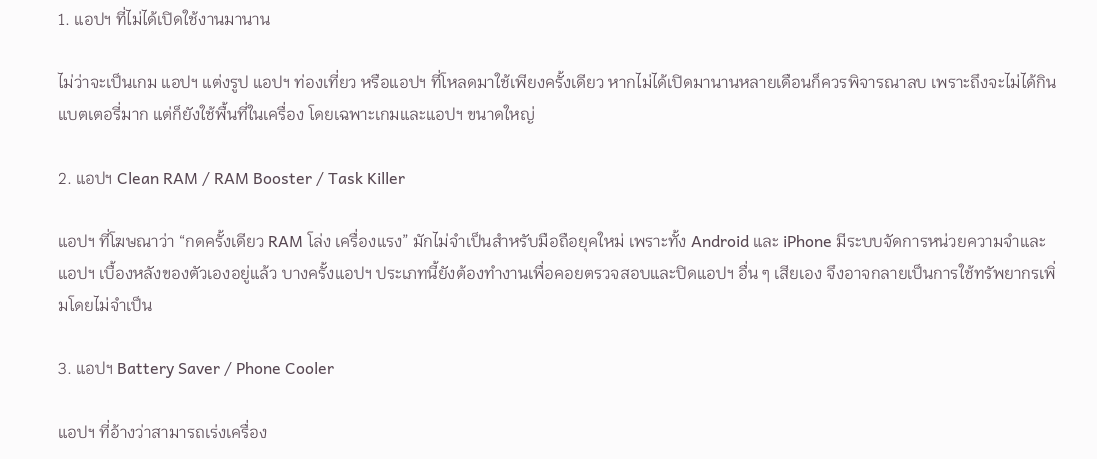1. แอปฯ ที่ไม่ได้เปิดใช้งานมานาน

ไม่ว่าจะเป็นเกม แอปฯ แต่งรูป แอปฯ ท่องเที่ยว หรือแอปฯ ที่โหลดมาใช้เพียงครั้งเดียว หากไม่ได้เปิดมานานหลายเดือนก็ควรพิจารณาลบ เพราะถึงจะไม่ได้กินแบตเตอรี่มาก แต่ก็ยังใช้พื้นที่ในเครื่อง โดยเฉพาะเกมและแอปฯ ขนาดใหญ่

2. แอปฯ Clean RAM / RAM Booster / Task Killer

แอปฯ ที่โฆษณาว่า “กดครั้งเดียว RAM โล่ง เครื่องแรง” มักไม่จำเป็นสำหรับมือถือยุคใหม่ เพราะทั้ง Android และ iPhone มีระบบจัดการหน่วยความจำและแอปฯ เบื้องหลังของตัวเองอยู่แล้ว บางครั้งแอปฯ ประเภทนี้ยังต้องทำงานเพื่อคอยตรวจสอบและปิดแอปฯ อื่น ๆ เสียเอง จึงอาจกลายเป็นการใช้ทรัพยากรเพิ่มโดยไม่จำเป็น

3. แอปฯ Battery Saver / Phone Cooler

แอปฯ ที่อ้างว่าสามารถเร่งเครื่อง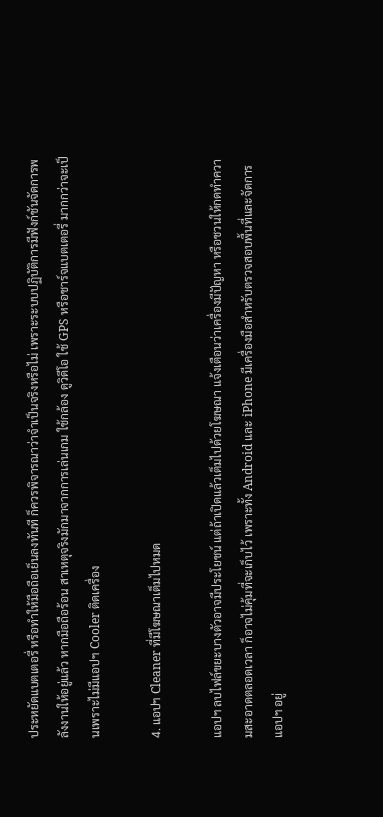ประหยัดแบตเตอรี่ หรือทำให้มือถือเย็นลงทันที ก็ควรพิจารณาว่าจำเป็นจริงหรือไม่ เพราะระบบปฏิบัติการมีฟังก์ชันจัดการพลังงานให้อยู่แล้ว หากมือถือร้อน สาเหตุจริงมักมาจากการเล่นเกม ใช้กล้อง ดูวิดีโอ ใช้ GPS หรือชาร์จแบตเตอรี่ มากกว่าจะเป็นเพราะไม่มีแอปฯ Cooler ติดเครื่อง

4. แอปฯ Cleaner ที่มีโฆษณาเต็มไปหมด

แอปฯ ลบไฟล์ขยะบางตัวอาจมีประโยชน์ แต่ถ้าเปิดแล้วเต็มไปด้วยโฆษณา แจ้งเตือนว่าเครื่องมีปัญหา หรือชวนให้กดทำความสะอาดตลอดเวลา ก็อาจไม่คุ้มที่จะเก็บไว้ เพราะทั้ง Android และ iPhone มีเครื่องมือสำหรับตรวจสอบพื้นที่และจัดการแอปฯ อยู่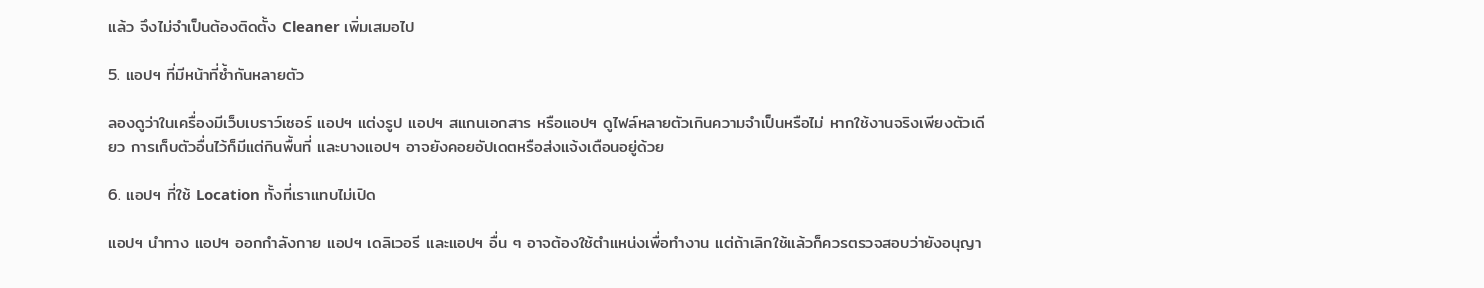แล้ว จึงไม่จำเป็นต้องติดตั้ง Cleaner เพิ่มเสมอไป

5. แอปฯ ที่มีหน้าที่ซ้ำกันหลายตัว

ลองดูว่าในเครื่องมีเว็บเบราว์เซอร์ แอปฯ แต่งรูป แอปฯ สแกนเอกสาร หรือแอปฯ ดูไฟล์หลายตัวเกินความจำเป็นหรือไม่ หากใช้งานจริงเพียงตัวเดียว การเก็บตัวอื่นไว้ก็มีแต่กินพื้นที่ และบางแอปฯ อาจยังคอยอัปเดตหรือส่งแจ้งเตือนอยู่ด้วย

6. แอปฯ ที่ใช้ Location ทั้งที่เราแทบไม่เปิด

แอปฯ นำทาง แอปฯ ออกกำลังกาย แอปฯ เดลิเวอรี และแอปฯ อื่น ๆ อาจต้องใช้ตำแหน่งเพื่อทำงาน แต่ถ้าเลิกใช้แล้วก็ควรตรวจสอบว่ายังอนุญา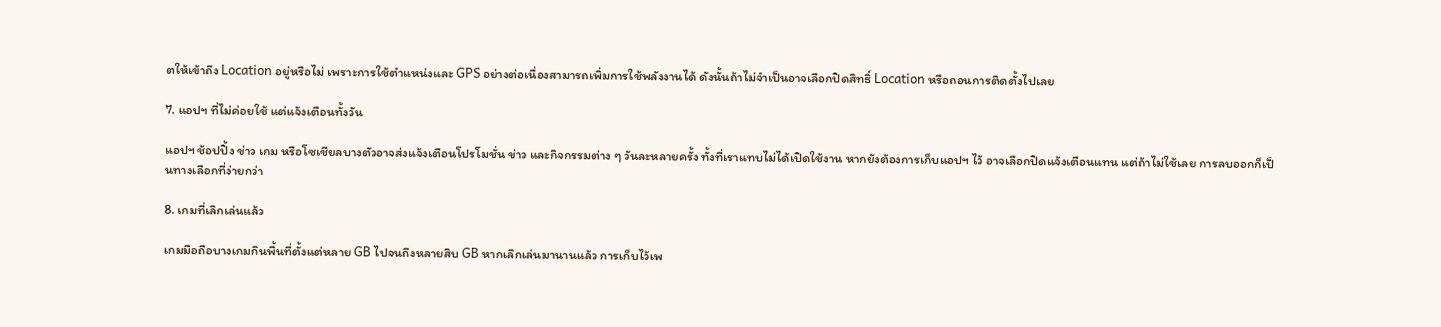ตให้เข้าถึง Location อยู่หรือไม่ เพราะการใช้ตำแหน่งและ GPS อย่างต่อเนื่องสามารถเพิ่มการใช้พลังงานได้ ดังนั้นถ้าไม่จำเป็นอาจเลือกปิดสิทธิ์ Location หรือถอนการติดตั้งไปเลย

7. แอปฯ ที่ไม่ค่อยใช้ แต่แจ้งเตือนทั้งวัน

แอปฯ ช้อปปิ้ง ข่าว เกม หรือโซเชียลบางตัวอาจส่งแจ้งเตือนโปรโมชั่น ข่าว และกิจกรรมต่าง ๆ วันละหลายครั้ง ทั้งที่เราแทบไม่ได้เปิดใช้งาน หากยังต้องการเก็บแอปฯ ไว้ อาจเลือกปิดแจ้งเตือนแทน แต่ถ้าไม่ใช้เลย การลบออกก็เป็นทางเลือกที่ง่ายกว่า

8. เกมที่เลิกเล่นแล้ว

เกมมือถือบางเกมกินพื้นที่ตั้งแต่หลาย GB ไปจนถึงหลายสิบ GB หากเลิกเล่นมานานแล้ว การเก็บไว้เพ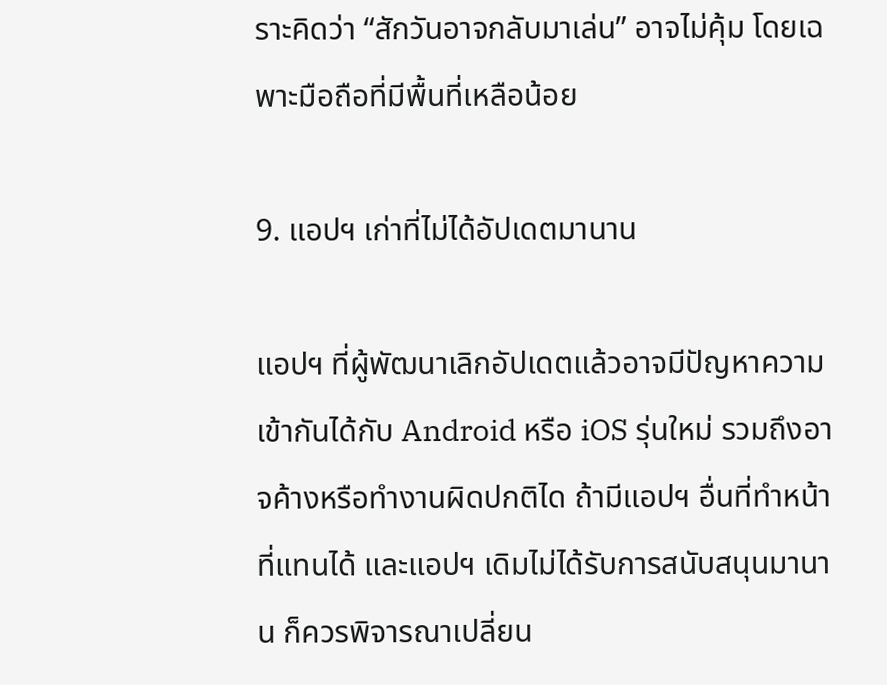ราะคิดว่า “สักวันอาจกลับมาเล่น” อาจไม่คุ้ม โดยเฉพาะมือถือที่มีพื้นที่เหลือน้อย

9. แอปฯ เก่าที่ไม่ได้อัปเดตมานาน

แอปฯ ที่ผู้พัฒนาเลิกอัปเดตแล้วอาจมีปัญหาความเข้ากันได้กับ Android หรือ iOS รุ่นใหม่ รวมถึงอาจค้างหรือทำงานผิดปกติได ถ้ามีแอปฯ อื่นที่ทำหน้าที่แทนได้ และแอปฯ เดิมไม่ได้รับการสนับสนุนมานาน ก็ควรพิจารณาเปลี่ยน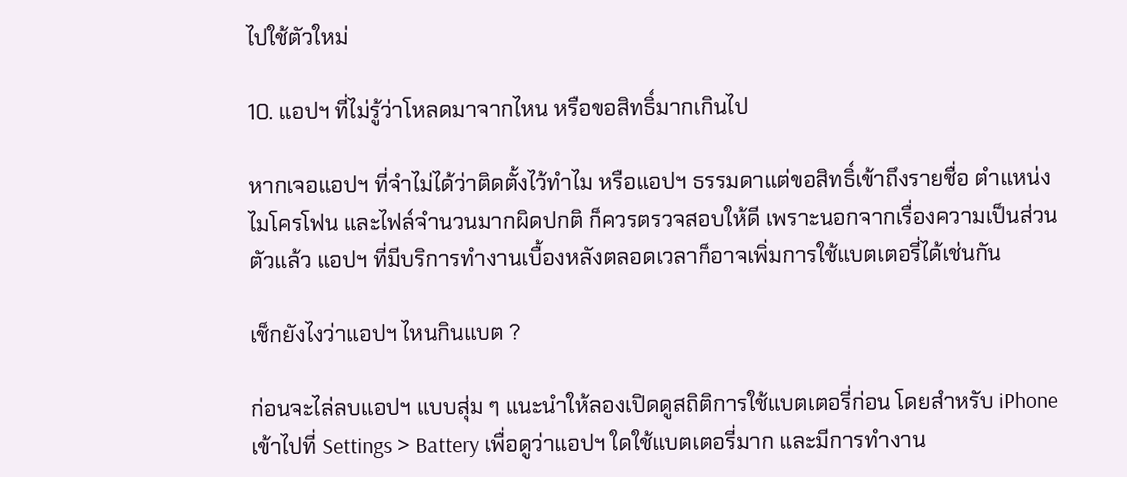ไปใช้ตัวใหม่

10. แอปฯ ที่ไม่รู้ว่าโหลดมาจากไหน หรือขอสิทธิ์มากเกินไป

หากเจอแอปฯ ที่จำไม่ได้ว่าติดตั้งไว้ทำไม หรือแอปฯ ธรรมดาแต่ขอสิทธิ์เข้าถึงรายชื่อ ตำแหน่ง ไมโครโฟน และไฟล์จำนวนมากผิดปกติ ก็ควรตรวจสอบให้ดี เพราะนอกจากเรื่องความเป็นส่วนตัวแล้ว แอปฯ ที่มีบริการทำงานเบื้องหลังตลอดเวลาก็อาจเพิ่มการใช้แบตเตอรี่ได้เช่นกัน

เช็กยังไงว่าแอปฯ ไหนกินแบต ?

ก่อนจะไล่ลบแอปฯ แบบสุ่ม ๆ แนะนำให้ลองเปิดดูสถิติการใช้แบตเตอรี่ก่อน โดยสำหรับ iPhone เข้าไปที่ Settings > Battery เพื่อดูว่าแอปฯ ใดใช้แบตเตอรี่มาก และมีการทำงาน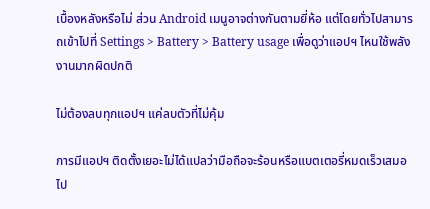เบื้องหลังหรือไม่ ส่วน Android เมนูอาจต่างกันตามยี่ห้อ แต่โดยทั่วไปสามารถเข้าไปที่ Settings > Battery > Battery usage เพื่อดูว่าแอปฯ ไหนใช้พลังงานมากผิดปกติ

ไม่ต้องลบทุกแอปฯ แค่ลบตัวที่ไม่คุ้ม

การมีแอปฯ ติดตั้งเยอะไม่ได้แปลว่ามือถือจะร้อนหรือแบตเตอรี่หมดเร็วเสมอไป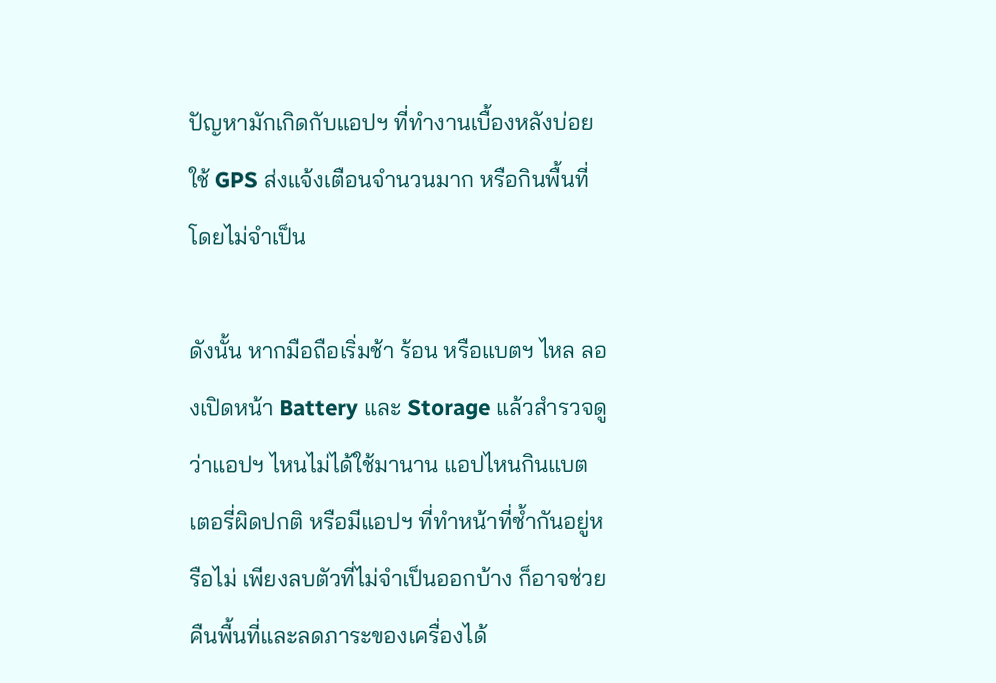ปัญหามักเกิดกับแอปฯ ที่ทำงานเบื้องหลังบ่อย ใช้ GPS ส่งแจ้งเตือนจำนวนมาก หรือกินพื้นที่โดยไม่จำเป็น

ดังนั้น หากมือถือเริ่มช้า ร้อน หรือแบตฯ ไหล ลองเปิดหน้า Battery และ Storage แล้วสำรวจดูว่าแอปฯ ไหนไม่ได้ใช้มานาน แอปไหนกินแบตเตอรี่ผิดปกติ หรือมีแอปฯ ที่ทำหน้าที่ซ้ำกันอยู่หรือไม่ เพียงลบตัวที่ไม่จำเป็นออกบ้าง ก็อาจช่วยคืนพื้นที่และลดภาระของเครื่องได้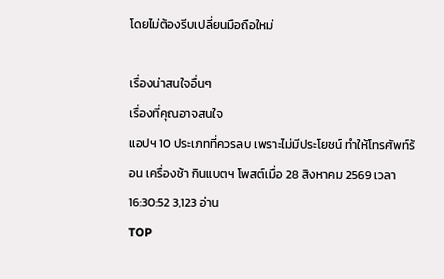โดยไม่ต้องรีบเปลี่ยนมือถือใหม่

เรื่องน่าสนใจอื่นๆ
เรื่องที่คุณอาจสนใจ
แอปฯ 10 ประเภทที่ควรลบ เพราะไม่มีประโยชน์ ทำให้โทรศัพท์ร้อน เครื่องช้า กินแบตฯ โพสต์เมื่อ 28 สิงหาคม 2569 เวลา 16:30:52 3,123 อ่าน
TOP